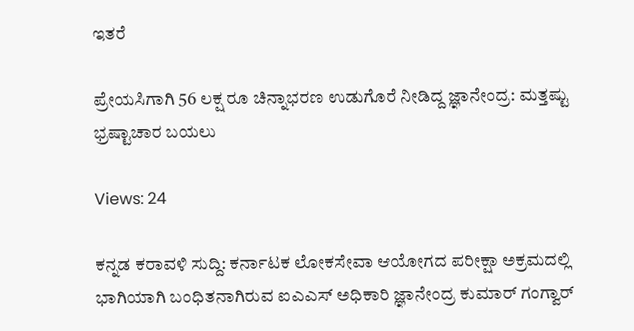ಇತರೆ

ಪ್ರೇಯಸಿಗಾಗಿ 56 ಲಕ್ಷ ರೂ ಚಿನ್ನಾಭರಣ ಉಡುಗೊರೆ ನೀಡಿದ್ದ ಜ್ಞಾನೇಂದ್ರ: ಮತ್ತಷ್ಟು ಭ್ರಷ್ಟಾಚಾರ ಬಯಲು

Views: 24

ಕನ್ನಡ ಕರಾವಳಿ ಸುದ್ದಿ: ಕರ್ನಾಟಕ ಲೋಕಸೇವಾ ಆಯೋಗದ ಪರೀಕ್ಷಾ ಅಕ್ರಮದಲ್ಲಿ ಭಾಗಿಯಾಗಿ ಬಂಧಿತನಾಗಿರುವ ಐಎಎಸ್ ಅಧಿಕಾರಿ ಜ್ಞಾನೇಂದ್ರ ಕುಮಾರ್ ಗಂಗ್ವಾರ್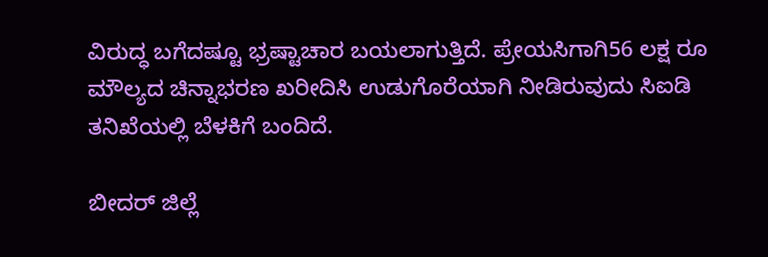ವಿರುದ್ಧ ಬಗೆದಷ್ಟೂ ಭ್ರಷ್ಟಾಚಾರ ಬಯಲಾಗುತ್ತಿದೆ. ಪ್ರೇಯಸಿಗಾಗಿ56 ಲಕ್ಷ ರೂ ಮೌಲ್ಯದ ಚಿನ್ನಾಭರಣ ಖರೀದಿಸಿ ಉಡುಗೊರೆಯಾಗಿ ನೀಡಿರುವುದು ಸಿಐಡಿ ತನಿಖೆಯಲ್ಲಿ ಬೆಳಕಿಗೆ ಬಂದಿದೆ.

ಬೀದರ್ ಜಿಲ್ಲೆ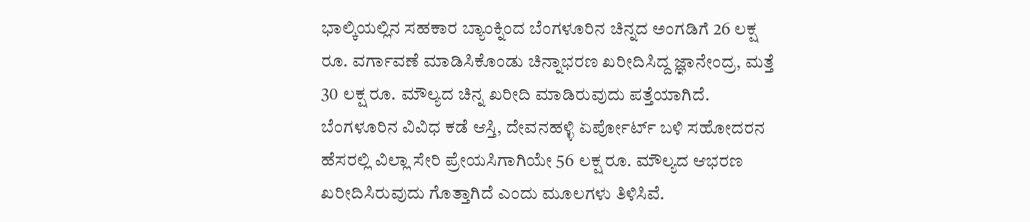ಭಾಲ್ಕಿಯಲ್ಲಿನ ಸಹಕಾರ ಬ್ಯಾಂಕ್ನಿಂದ ಬೆಂಗಳೂರಿನ ಚಿನ್ನದ ಅಂಗಡಿಗೆ 26 ಲಕ್ಷ ರೂ. ವರ್ಗಾವಣೆ ಮಾಡಿಸಿಕೊಂಡು ಚಿನ್ನಾಭರಣ ಖರೀದಿಸಿದ್ದ ಜ್ಞಾನೇಂದ್ರ, ಮತ್ತೆ 30 ಲಕ್ಷ ರೂ. ಮೌಲ್ಯದ ಚಿನ್ನ ಖರೀದಿ ಮಾಡಿರುವುದು ಪತ್ತೆಯಾಗಿದೆ. ಬೆಂಗಳೂರಿನ ವಿವಿಧ ಕಡೆ ಆಸ್ತಿ, ದೇವನಹಳ್ಳಿ ಏರ್ಪೋರ್ಟ್ ಬಳಿ ಸಹೋದರನ ಹೆಸರಲ್ಲಿ ವಿಲ್ಲಾ ಸೇರಿ ಪ್ರೇಯಸಿಗಾಗಿಯೇ 56 ಲಕ್ಷ ರೂ. ಮೌಲ್ಯದ ಆಭರಣ ಖರೀದಿಸಿರುವುದು ಗೊತ್ತಾಗಿದೆ ಎಂದು ಮೂಲಗಳು ತಿಳಿಸಿವೆ.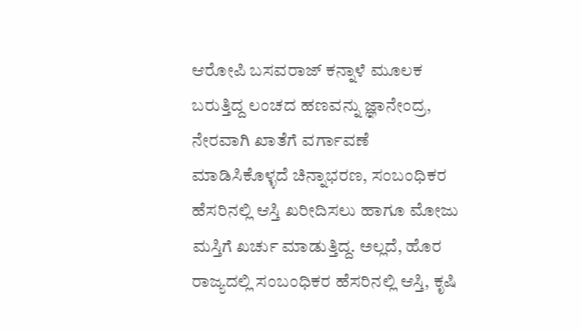ಆರೋಪಿ ಬಸವರಾಜ್ ಕನ್ನಾಳೆ ಮೂಲಕ ಬರುತ್ತಿದ್ದ ಲಂಚದ ಹಣವನ್ನು ಜ್ಞಾನೇಂದ್ರ, ನೇರವಾಗಿ ಖಾತೆಗೆ ವರ್ಗಾವಣೆ ಮಾಡಿಸಿಕೊಳ್ಳದೆ ಚಿನ್ನಾಭರಣ, ಸಂಬಂಧಿಕರ ಹೆಸರಿನಲ್ಲಿ ಆಸ್ತಿ ಖರೀದಿಸಲು ಹಾಗೂ ಮೋಜು ಮಸ್ತಿಗೆ ಖರ್ಚು ಮಾಡುತ್ತಿದ್ದ. ಅಲ್ಲದೆ, ಹೊರ ರಾಜ್ಯದಲ್ಲಿ ಸಂಬಂಧಿಕರ ಹೆಸರಿನಲ್ಲಿ ಆಸ್ತಿ, ಕೃಷಿ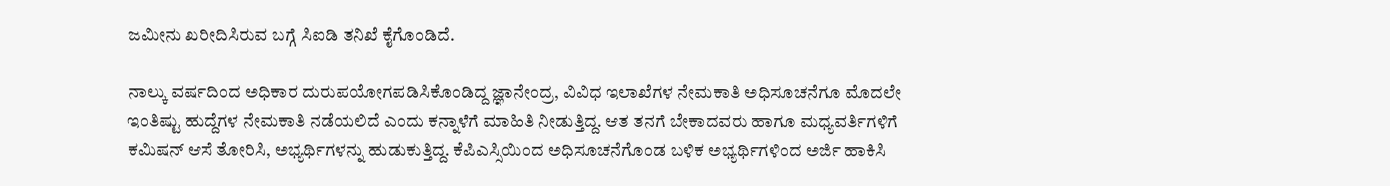ಜಮೀನು ಖರೀದಿಸಿರುವ ಬಗ್ಗೆ ಸಿಐಡಿ ತನಿಖೆ ಕೈಗೊಂಡಿದೆ.

ನಾಲ್ಕು ವರ್ಷದಿಂದ ಅಧಿಕಾರ ದುರುಪಯೋಗಪಡಿಸಿಕೊಂಡಿದ್ದ ಜ್ಞಾನೇಂದ್ರ, ವಿವಿಧ ಇಲಾಖೆಗಳ ನೇಮಕಾತಿ ಅಧಿಸೂಚನೆಗೂ ಮೊದಲೇ ಇಂತಿಷ್ಟು ಹುದ್ದೆಗಳ ನೇಮಕಾತಿ ನಡೆಯಲಿದೆ ಎಂದು ಕನ್ನಾಳೆಗೆ ಮಾಹಿತಿ ನೀಡುತ್ತಿದ್ದ. ಆತ ತನಗೆ ಬೇಕಾದವರು ಹಾಗೂ ಮಧ್ಯವರ್ತಿಗಳಿಗೆ ಕಮಿಷನ್ ಆಸೆ ತೋರಿಸಿ, ಅಭ್ಯರ್ಥಿಗಳನ್ನು ಹುಡುಕುತ್ತಿದ್ದ. ಕೆಪಿಎಸ್ಸಿಯಿಂದ ಅಧಿಸೂಚನೆಗೊಂಡ ಬಳಿಕ ಅಭ್ಯರ್ಥಿಗಳಿಂದ ಅರ್ಜಿ ಹಾಕಿಸಿ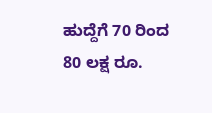ಹುದ್ದೆಗೆ 70 ರಿಂದ 80 ಲಕ್ಷ ರೂ.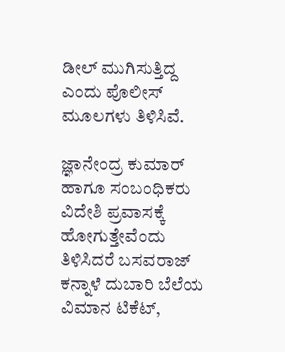ಡೀಲ್ ಮುಗಿಸುತ್ತಿದ್ದ ಎಂದು ಪೊಲೀಸ್ ಮೂಲಗಳು ತಿಳಿಸಿವೆ.

ಜ್ಞಾನೇಂದ್ರ ಕುಮಾರ್ ಹಾಗೂ ಸಂಬಂಧಿಕರು ವಿದೇಶಿ ಪ್ರವಾಸಕ್ಕೆ ಹೋಗುತ್ತೇವೆಂದು ತಿಳಿಸಿದರೆ ಬಸವರಾಜ್ ಕನ್ನಾಳೆ ದುಬಾರಿ ಬೆಲೆಯ ವಿಮಾನ ಟಿಕೆಟ್,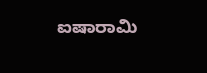ಐಷಾರಾಮಿ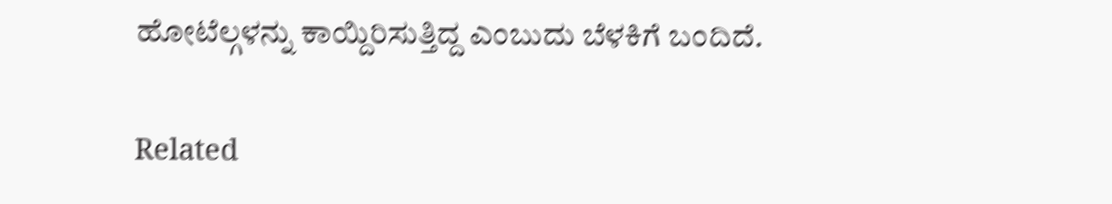ಹೋಟೆಲ್ಗಳನ್ನು ಕಾಯ್ದಿರಿಸುತ್ತಿದ್ದ ಎಂಬುದು ಬೆಳಕಿಗೆ ಬಂದಿದೆ.

Related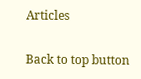Articles

Back to top button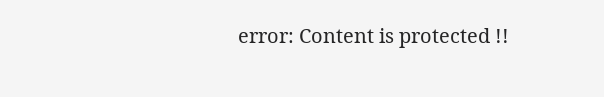error: Content is protected !!